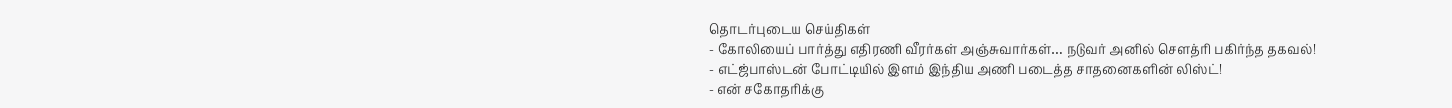தொடர்புடைய செய்திகள்
- கோலியைப் பார்த்து எதிரணி வீரர்கள் அஞ்சுவார்கள்… நடுவர் அனில் சௌத்ரி பகிர்ந்த தகவல்!
- எட்ஜ்பாஸ்டன் போட்டியில் இளம் இந்திய அணி படைத்த சாதனைகளின் லிஸ்ட்!
- என் சகோதரிக்கு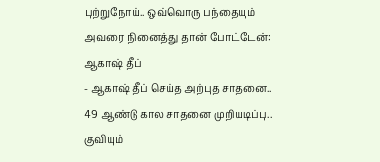புற்றுநோய்.. ஒவ்வொரு பந்தையும் அவரை நினைத்து தான் போட்டேன்: ஆகாஷ் தீப்
- ஆகாஷ் தீப் செய்த அற்புத சாதனை.. 49 ஆண்டு கால சாதனை முறியடிப்பு.. குவியும்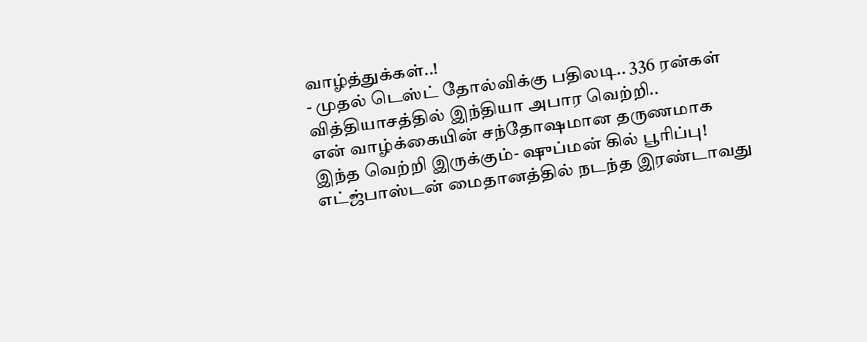வாழ்த்துக்கள்..!
- முதல் டெஸ்ட் தோல்விக்கு பதிலடி.. 336 ரன்கள் வித்தியாசத்தில் இந்தியா அபார வெற்றி..
என் வாழ்க்கையின் சந்தோஷமான தருணமாக இந்த வெற்றி இருக்கும்- ஷுப்மன் கில் பூரிப்பு!
எட்ஜ்பாஸ்டன் மைதானத்தில் நடந்த இரண்டாவது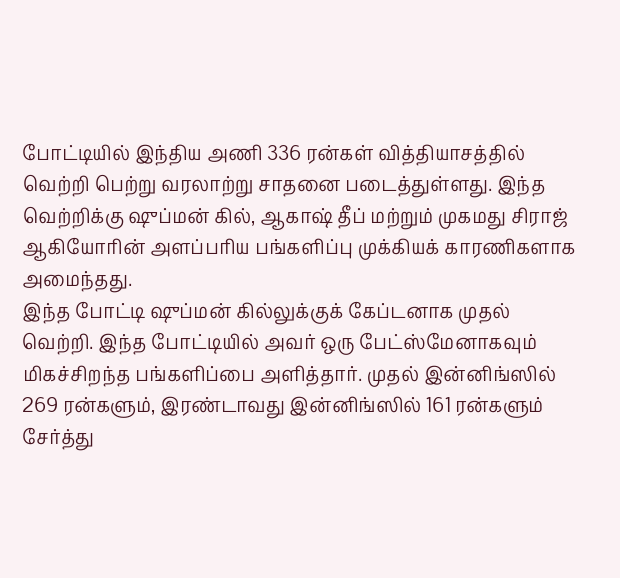போட்டியில் இந்திய அணி 336 ரன்கள் வித்தியாசத்தில் வெற்றி பெற்று வரலாற்று சாதனை படைத்துள்ளது. இந்த வெற்றிக்கு ஷுப்மன் கில், ஆகாஷ் தீப் மற்றும் முகமது சிராஜ் ஆகியோரின் அளப்பரிய பங்களிப்பு முக்கியக் காரணிகளாக அமைந்தது.
இந்த போட்டி ஷுப்மன் கில்லுக்குக் கேப்டனாக முதல் வெற்றி. இந்த போட்டியில் அவர் ஒரு பேட்ஸ்மேனாகவும் மிகச்சிறந்த பங்களிப்பை அளித்தார். முதல் இன்னிங்ஸில் 269 ரன்களும், இரண்டாவது இன்னிங்ஸில் 161 ரன்களும் சேர்த்து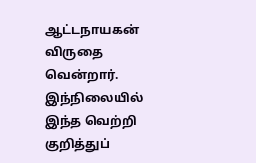ஆட்டநாயகன் விருதை வென்றார்.
இந்நிலையில் இந்த வெற்றி குறித்துப்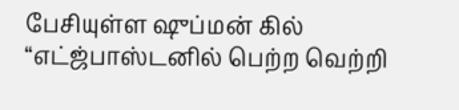பேசியுள்ள ஷுப்மன் கில் “எட்ஜ்பாஸ்டனில் பெற்ற வெற்றி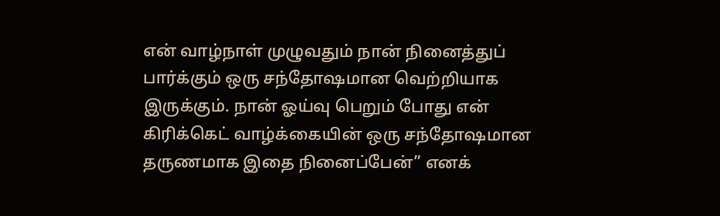என் வாழ்நாள் முழுவதும் நான் நினைத்துப் பார்க்கும் ஒரு சந்தோஷமான வெற்றியாக இருக்கும். நான் ஓய்வு பெறும் போது என் கிரிக்கெட் வாழ்க்கையின் ஒரு சந்தோஷமான தருணமாக இதை நினைப்பேன்” எனக்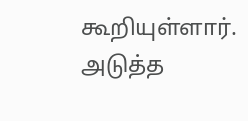கூறியுள்ளார்.
அடுத்த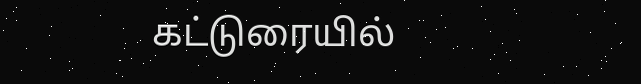கட்டுரையில்